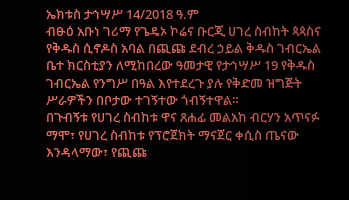ኤክቱስ ታኅሣሥ 14/2018 ዓ.ም
ብፁዕ አቡነ ገሪማ የጌዴኦ ኮሬና ቡርጂ ሀገረ ስብከት ጳጳስና የቅዱስ ሲኖዶስ አባል በጪጩ ደብረ ኃይል ቅዱስ ገብርኤል ቤተ ክርስቲያን ለሚከበረው ዓመታዊ የታኅሣሥ 19 የቅዱስ ገብርኤል የንግሥ በዓል እየተደረጉ ያሉ የቅድመ ዝግጅት ሥራዎችን በቦታው ተገኝተው ጎብኝተዋል።
በጉብኝቱ የሀገረ ስብከቱ ዋና ጸሐፊ መልአከ ብርሃን አጥናፉ ማሞ፣ የሀገረ ስብከቱ የፕሮጀክት ማናጀር ቀሲስ ጤናው እንዳላማው፣ የጪጩ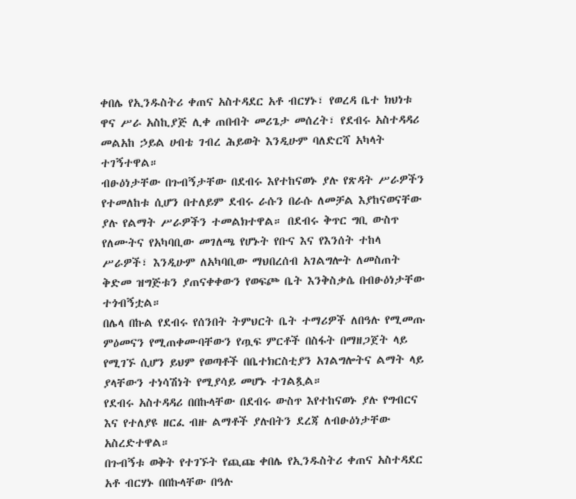ቀበሌ የኢንዱስትሪ ቀጠና አስተዳደር አቶ ብርሃኑ፣ የወረዳ ቤተ ክህነቱ ዋና ሥራ አስኪያጅ ሊቀ ጠበብት መሪጌታ መሰረት፣ የደብሩ አስተዳዳሪ መልአከ ኃይል ሀብቴ ገብረ ሕይወት እንዲሁም ባለድርሻ አካላት ተገኝተዋል።
ብፁዕነታቸው በጉብኝታቸው በደብሩ እየተከናወኑ ያሉ የጽዳት ሥራዎችን የተመለከቱ ሲሆን በተለይም ደብሩ ራሱን በራሱ ለመቻል እያከናወናቸው ያሉ የልማት ሥራዎችን ተመልክተዋል። በደብሩ ቅጥር ግቢ ውስጥ የለሙትና የአካባቢው መገለጫ የሆኑት የቡና እና የእንሰት ተከላ ሥራዎች፣ እንዲሁም ለአካባቢው ማህበረሰብ አገልግሎት ለመስጠት ቅድመ ዝግጅቱን ያጠናቀቀውን የወፍጮ ቤት እንቅስቃሴ በብፁዕነታቸው ተጎብኝቷል።
በሌላ በኩል የደብሩ የሰንበት ትምህርት ቤት ተማሪዎች ለበዓሉ የሚመጡ ምዕመናን የሚጠቀሙባቸውን የጧፍ ምርቶች በስፋት በማዘጋጀት ላይ የሚገኙ ሲሆን ይህም የወጣቶች በቤተክርስቲያን አገልግሎትና ልማት ላይ ያላቸውን ተነሳሽነት የሚያሳይ መሆኑ ተገልጿል።
የደብሩ አስተዳዳሪ በበኩላቸው በደብሩ ውስጥ እየተከናወኑ ያሉ የግብርና እና የተለያዩ ዘርፈ ብዙ ልማቶች ያሉበትን ደረጃ ለብፁዕነታቸው አስረድተዋል።
በጉብኝቱ ወቅት የተገኙት የጪጩ ቀበሌ የኢንዱስትሪ ቀጠና አስተዳደር አቶ ብርሃኑ በበኩላቸው በዓሉ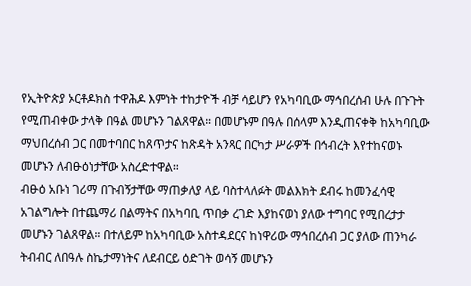የኢትዮጵያ ኦርቶዶክስ ተዋሕዶ እምነት ተከታዮች ብቻ ሳይሆን የአካባቢው ማኅበረሰብ ሁሉ በጉጉት የሚጠብቀው ታላቅ በዓል መሆኑን ገልጸዋል። በመሆኑም በዓሉ በሰላም እንዲጠናቀቅ ከአካባቢው ማህበረሰብ ጋር በመተባበር ከጸጥታና ከጽዳት አንጻር በርካታ ሥራዎች በኅብረት እየተከናወኑ መሆኑን ለብፁዕነታቸው አስረድተዋል።
ብፁዕ አቡነ ገሪማ በጉብኝታቸው ማጠቃለያ ላይ ባስተላለፉት መልእክት ደብሩ ከመንፈሳዊ አገልግሎት በተጨማሪ በልማትና በአካባቢ ጥበቃ ረገድ እያከናወነ ያለው ተግባር የሚበረታታ መሆኑን ገልጸዋል። በተለይም ከአካባቢው አስተዳደርና ከነዋሪው ማኅበረሰብ ጋር ያለው ጠንካራ ትብብር ለበዓሉ ስኬታማነትና ለደብርይ ዕድገት ወሳኝ መሆኑን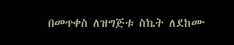በመጥቀስ ለዝግጅቱ ስኬት ለደከሙ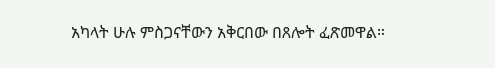አካላት ሁሉ ምስጋናቸውን አቅርበው በጸሎት ፈጽመዋል።